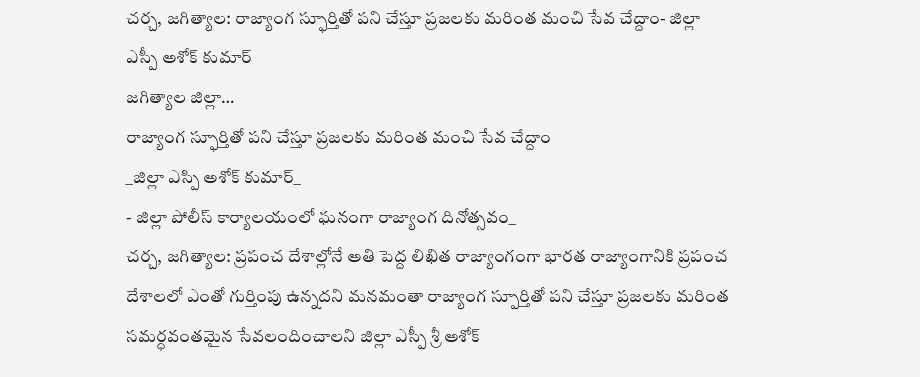చర్చ, జగిత్యాల: రాజ్యాంగ స్ఫూర్తితో పని చేస్తూ ప్రజలకు మరింత మంచి సేవ చేద్దాం- జిల్లా ఎస్పీ అశోక్ కుమార్
జగిత్యాల జిల్లా…
రాజ్యాంగ స్ఫూర్తితో పని చేస్తూ ప్రజలకు మరింత మంచి సేవ చేద్దాం
_జిల్లా ఎస్పి అశోక్ కుమార్_
- జిల్లా పోలీస్ కార్యాలయంలో ఘనంగా రాజ్యాంగ దినోత్సవం_
చర్చ, జగిత్యాల: ప్రపంచ దేశాల్లోనే అతి పెద్ద లిఖిత రాజ్యాంగంగా భారత రాజ్యాంగానికి ప్రపంచ దేశాలలో ఎంతో గుర్తింపు ఉన్నదని మనమంతా రాజ్యాంగ స్పూర్తితో పని చేస్తూ ప్రజలకు మరింత సమర్ధవంతమైన సేవలందించాలని జిల్లా ఎస్పీ శ్రీ అశోక్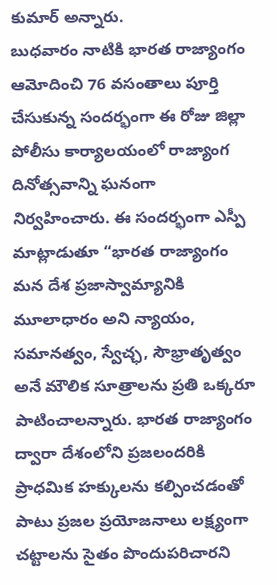కుమార్ అన్నారు.
బుధవారం నాటికి భారత రాజ్యాంగం ఆమోదించి 76 వసంతాలు పూర్తి చేసుకున్న సందర్భంగా ఈ రోజు జిల్లా పోలీసు కార్యాలయంలో రాజ్యాంగ దినోత్సవాన్ని ఘనంగా నిర్వహించారు. ఈ సందర్భంగా ఎస్పీ మాట్లాడుతూ “భారత రాజ్యాంగం మన దేశ ప్రజాస్వామ్యానికి మూలాధారం అని న్యాయం, సమానత్వం, స్వేచ్ఛ, సౌభ్రాతృత్వం అనే మౌలిక సూత్రాలను ప్రతి ఒక్కరూ పాటించాలన్నారు. భారత రాజ్యాంగం ద్వారా దేశంలోని ప్రజలందరికి ప్రాధమిక హక్కులను కల్పించడంతో పాటు ప్రజల ప్రయోజనాలు లక్ష్యంగా చట్టాలను సైతం పొందుపరిచారని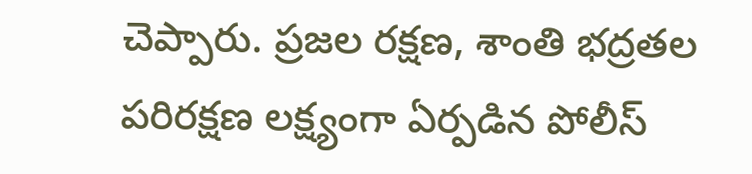చెప్పారు. ప్రజల రక్షణ, శాంతి భద్రతల పరిరక్షణ లక్ష్యంగా ఏర్పడిన పోలీస్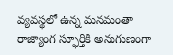వ్యవస్థలో ఉన్న మనమంతా రాజ్యాంగ స్ఫూర్తికి అనుగుణంగా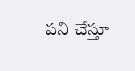పని చేస్తూ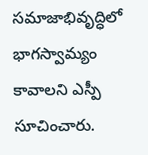సమాజాభివృద్ధిలో భాగస్వామ్యం కావాలని ఎస్పీ సూచించారు.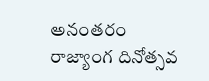అనంతరం రాజ్యాంగ దినోత్సవ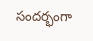సందర్భంగా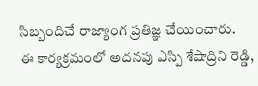సిబ్బందిచే రాజ్యాంగ ప్రతిజ్ఞ చేయించారు.
ఈ కార్యక్రమంలో అదనపు ఎస్పి శేషాద్రిని రెడ్డి,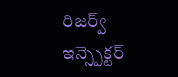రిజర్వ్ ఇన్స్పెక్టర్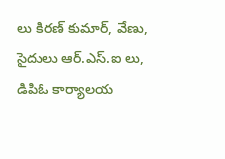లు కిరణ్ కుమార్, వేణు, సైదులు ఆర్.ఎస్.ఐ లు, డిపిఓ కార్యాలయ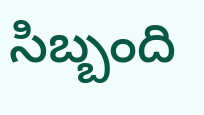సిబ్బంది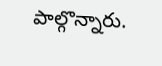పాల్గొన్నారు.